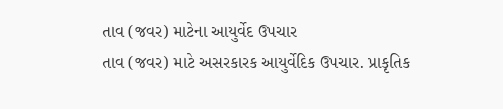તાવ (જવર) માટેના આયુર્વેદ ઉપચાર
તાવ (જવર) માટે અસરકારક આયુર્વેદિક ઉપચાર. પ્રાકૃતિક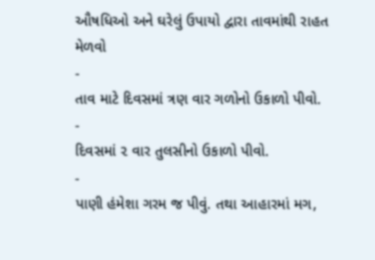ઔષધિઓ અને ઘરેલું ઉપાયો દ્વારા તાવમાંથી રાહત મેળવો
-
તાવ માટે દિવસમાં ત્રણ વાર ગળોનો ઉકાળો પીવો.
-
દિવસમાં ૨ વાર તુલસીનો ઉકાળો પીવો.
-
પાણી હંમેશા ગરમ જ પીવું. તથા આહારમાં મગ,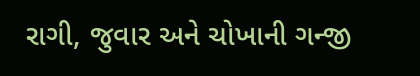રાગી, જુવાર અને ચોખાની ગન્જી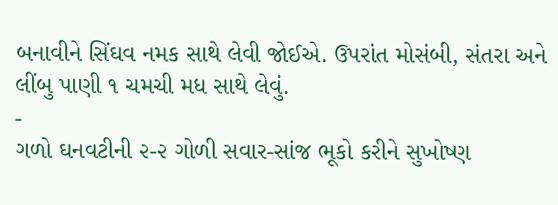બનાવીને સિંઘવ નમક સાથે લેવી જોઈએ. ઉપરાંત મોસંબી, સંતરા અને લીંબુ પાણી ૧ ચમચી મધ સાથે લેવું.
-
ગળો ઘનવટીની ૨-૨ ગોળી સવાર-સાંજ ભૂકો કરીને સુખોષ્ણ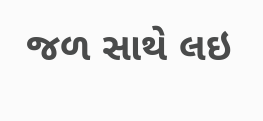જળ સાથે લઇ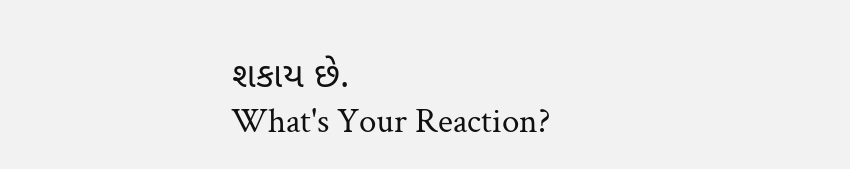શકાય છે.
What's Your Reaction?